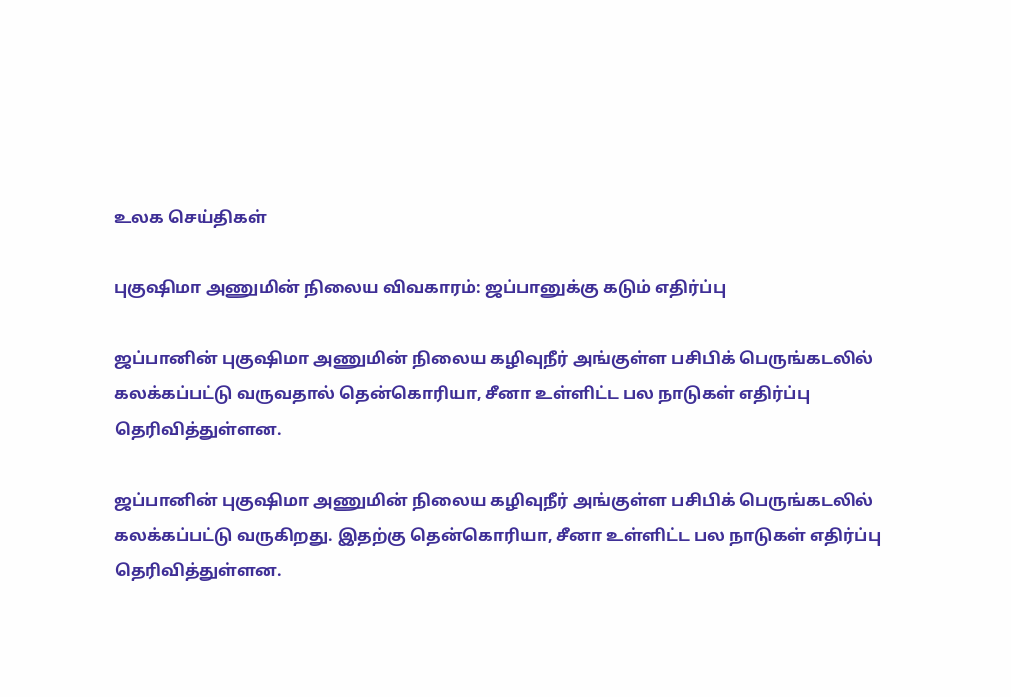உலக செய்திகள்

புகுஷிமா அணுமின் நிலைய விவகாரம்: ஜப்பானுக்கு கடும் எதிர்ப்பு

ஜப்பானின் புகுஷிமா அணுமின் நிலைய கழிவுநீர் அங்குள்ள பசிபிக் பெருங்கடலில் கலக்கப்பட்டு வருவதால் தென்கொரியா, சீனா உள்ளிட்ட பல நாடுகள் எதிர்ப்பு தெரிவித்துள்ளன.

ஜப்பானின் புகுஷிமா அணுமின் நிலைய கழிவுநீர் அங்குள்ள பசிபிக் பெருங்கடலில் கலக்கப்பட்டு வருகிறது. இதற்கு தென்கொரியா, சீனா உள்ளிட்ட பல நாடுகள் எதிர்ப்பு தெரிவித்துள்ளன.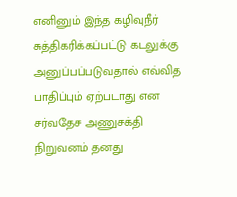எனினும் இந்த கழிவுநீர் சுத்திகரிக்கப்பட்டு கடலுக்கு அனுப்பப்படுவதால் எவ்வித பாதிப்பும் ஏற்படாது என சர்வதேச அணுசக்தி நிறுவனம் தனது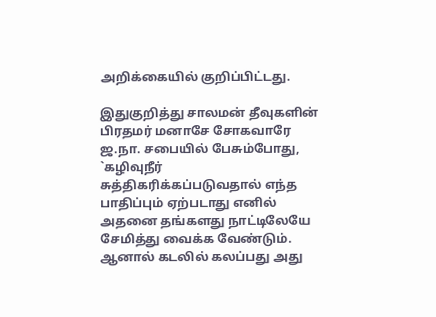அறிக்கையில் குறிப்பிட்டது.

இதுகுறித்து சாலமன் தீவுகளின் பிரதமர் மனாசே சோகவாரே ஜ.நா. சபையில் பேசும்போது, `கழிவுநீர் சுத்திகரிக்கப்படுவதால் எந்த பாதிப்பும் ஏற்படாது எனில் அதனை தங்களது நாட்டிலேயே சேமித்து வைக்க வேண்டும். ஆனால் கடலில் கலப்பது அது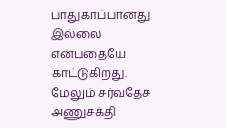பாதுகாப்பானது இல்லை என்பதையே காட்டுகிறது. மேலும் சர்வதேச அணுசக்தி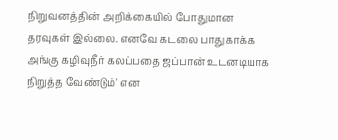நிறுவனத்தின் அறிக்கையில் போதுமான தரவுகள் இல்லை. எனவே கடலை பாதுகாக்க அங்கு கழிவுநீர் கலப்பதை ஜப்பான் உடனடியாக நிறுத்த வேண்டும்' என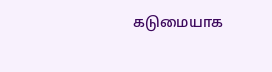கடுமையாக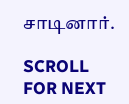சாடினார்.

SCROLL FOR NEXT